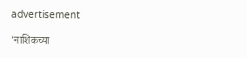advertisement

'नाशिकच्या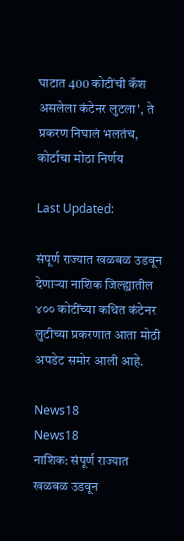घाटात 400 कोटींची कॅश असलेला कंटेनर लुटला', ते प्रकरण निघालं भलतंच, कोर्टाचा मोठा निर्णय

Last Updated:

संपूर्ण राज्यात खळबळ उडवून देणाऱ्या नाशिक जिल्ह्यातील ४०० कोटींच्या कथित कंटेनर लुटीच्या प्रकरणात आता मोठी अपडेट समोर आली आहे.

News18
News18
नाशिक: संपूर्ण राज्यात खळबळ उडवून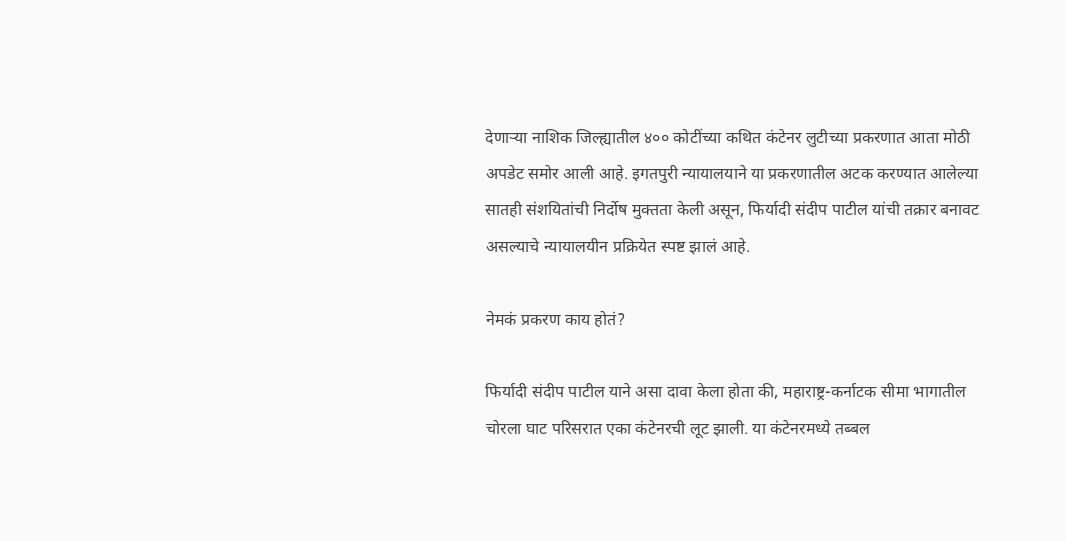देणाऱ्या नाशिक जिल्ह्यातील ४०० कोटींच्या कथित कंटेनर लुटीच्या प्रकरणात आता मोठी अपडेट समोर आली आहे. इगतपुरी न्यायालयाने या प्रकरणातील अटक करण्यात आलेल्या सातही संशयितांची निर्दोष मुक्तता केली असून, फिर्यादी संदीप पाटील यांची तक्रार बनावट असल्याचे न्यायालयीन प्रक्रियेत स्पष्ट झालं आहे.

नेमकं प्रकरण काय होतं?

फिर्यादी संदीप पाटील याने असा दावा केला होता की, महाराष्ट्र-कर्नाटक सीमा भागातील चोरला घाट परिसरात एका कंटेनरची लूट झाली. या कंटेनरमध्ये तब्बल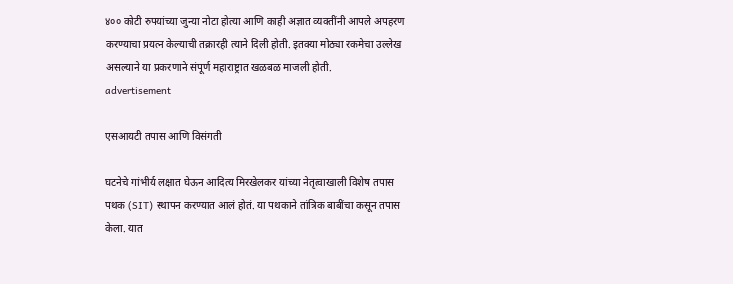४०० कोटी रुपयांच्या जुन्या नोटा होत्या आणि काही अज्ञात व्यक्तींनी आपले अपहरण करण्याचा प्रयत्न केल्याची तक्रारही त्याने दिली होती. इतक्या मोठ्या रकमेचा उल्लेख असल्याने या प्रकरणाने संपूर्ण महाराष्ट्रात खळबळ माजली होती.
advertisement

एसआयटी तपास आणि विसंगती

घटनेचे गांभीर्य लक्षात घेऊन आदित्य मिरखेलकर यांच्या नेतृत्वाखाली विशेष तपास पथक (SIT) स्थापन करण्यात आलं होतं. या पथकाने तांत्रिक बाबींचा कसून तपास केला. यात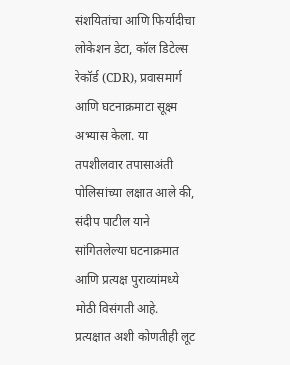संशयितांचा आणि फिर्यादीचा लोकेशन डेटा, कॉल डिटेल्स रेकॉर्ड (CDR), प्रवासमार्ग आणि घटनाक्रमाटा सूक्ष्म अभ्यास केला. या तपशीलवार तपासाअंती पोलिसांच्या लक्षात आले की, संदीप पाटील याने सांगितलेल्या घटनाक्रमात आणि प्रत्यक्ष पुराव्यांमध्ये मोठी विसंगती आहे. प्रत्यक्षात अशी कोणतीही लूट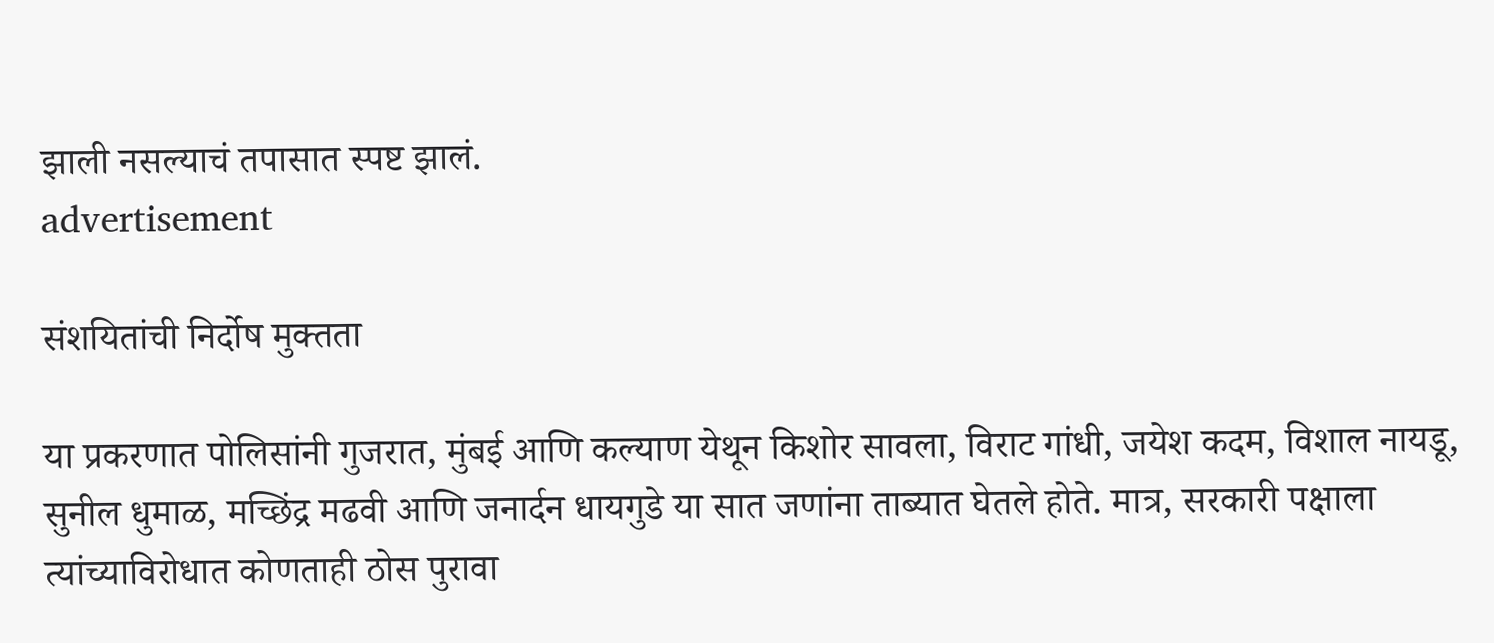झाली नसल्याचं तपासात स्पष्ट झालं.
advertisement

संशयितांची निर्दोष मुक्तता

या प्रकरणात पोलिसांनी गुजरात, मुंबई आणि कल्याण येथून किशोर सावला, विराट गांधी, जयेश कदम, विशाल नायडू, सुनील धुमाळ, मच्छिंद्र मढवी आणि जनार्दन धायगुडे या सात जणांना ताब्यात घेतले होते. मात्र, सरकारी पक्षाला त्यांच्याविरोधात कोणताही ठोस पुरावा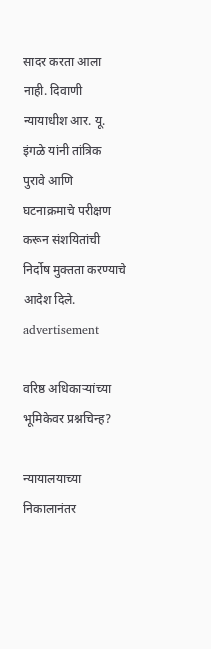सादर करता आला नाही. दिवाणी न्यायाधीश आर. यू. इंगळे यांनी तांत्रिक पुरावे आणि घटनाक्रमाचे परीक्षण करून संशयितांची निर्दोष मुक्तता करण्याचे आदेश दिले.
advertisement

वरिष्ठ अधिकाऱ्यांच्या भूमिकेवर प्रश्नचिन्ह?

न्यायालयाच्या निकालानंतर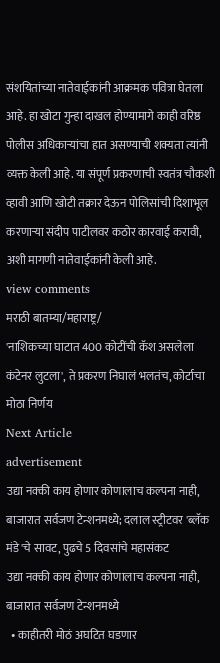संशयितांच्या नातेवाईकांनी आक्रमक पवित्रा घेतला आहे. हा खोटा गुन्हा दाखल होण्यामागे काही वरिष्ठ पोलीस अधिकाऱ्यांचा हात असण्याची शक्यता त्यांनी व्यक्त केली आहे. या संपूर्ण प्रकरणाची स्वतंत्र चौकशी व्हावी आणि खोटी तक्रार देऊन पोलिसांची दिशाभूल करणाऱ्या संदीप पाटीलवर कठोर कारवाई करावी, अशी मागणी नातेवाईकांनी केली आहे.
view comments
मराठी बातम्या/महाराष्ट्र/
'नाशिकच्या घाटात 400 कोटींची कॅश असलेला कंटेनर लुटला', ते प्रकरण निघालं भलतंच, कोर्टाचा मोठा निर्णय
Next Article
advertisement
उद्या नक्की काय होणार कोणालाच कल्पना नाही, बाजारात सर्वजण टेन्शनमध्ये; दलाल स्ट्रीटवर 'ब्लॅक मंडे'चे सावट, पुढचे 5 दिवसांचे महासंकट
उद्या नक्की काय होणार कोणालाच कल्पना नाही, बाजारात सर्वजण टेन्शनमध्ये
  • काहीतरी मोठं अघटित घडणार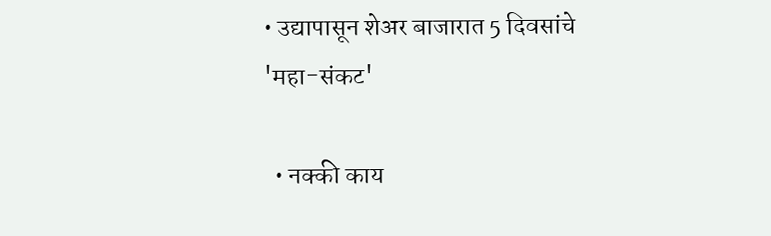• उद्यापासून शेअर बाजारात 5 दिवसांचे 'महा-संकट'

  • नक्की काय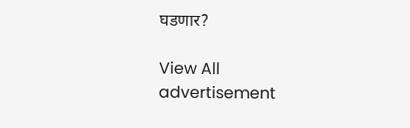घडणार?

View All
advertisement